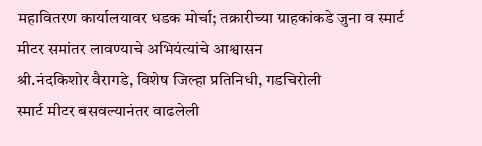महावितरण कार्यालयावर धडक मोर्चा; तक्रारीच्या ग्राहकांकडे जुना व स्मार्ट मीटर समांतर लावण्याचे अभियंत्यांचे आश्वासन
श्री.नंदकिशोर वैरागडे, विशेष जिल्हा प्रतिनिधी, गडचिरोली
स्मार्ट मीटर बसवल्यानंतर वाढलेली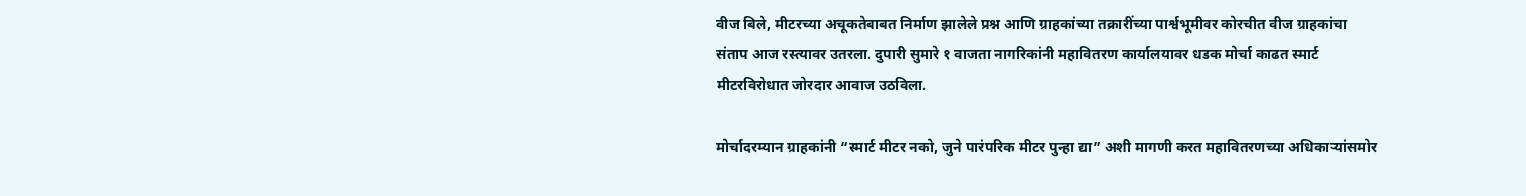वीज बिले, मीटरच्या अचूकतेबाबत निर्माण झालेले प्रश्न आणि ग्राहकांच्या तक्रारींच्या पार्श्वभूमीवर कोरचीत वीज ग्राहकांचा संताप आज रस्त्यावर उतरला. दुपारी सुमारे १ वाजता नागरिकांनी महावितरण कार्यालयावर धडक मोर्चा काढत स्मार्ट मीटरविरोधात जोरदार आवाज उठविला.

मोर्चादरम्यान ग्राहकांनी “स्मार्ट मीटर नको, जुने पारंपरिक मीटर पुन्हा द्या” अशी मागणी करत महावितरणच्या अधिकाऱ्यांसमोर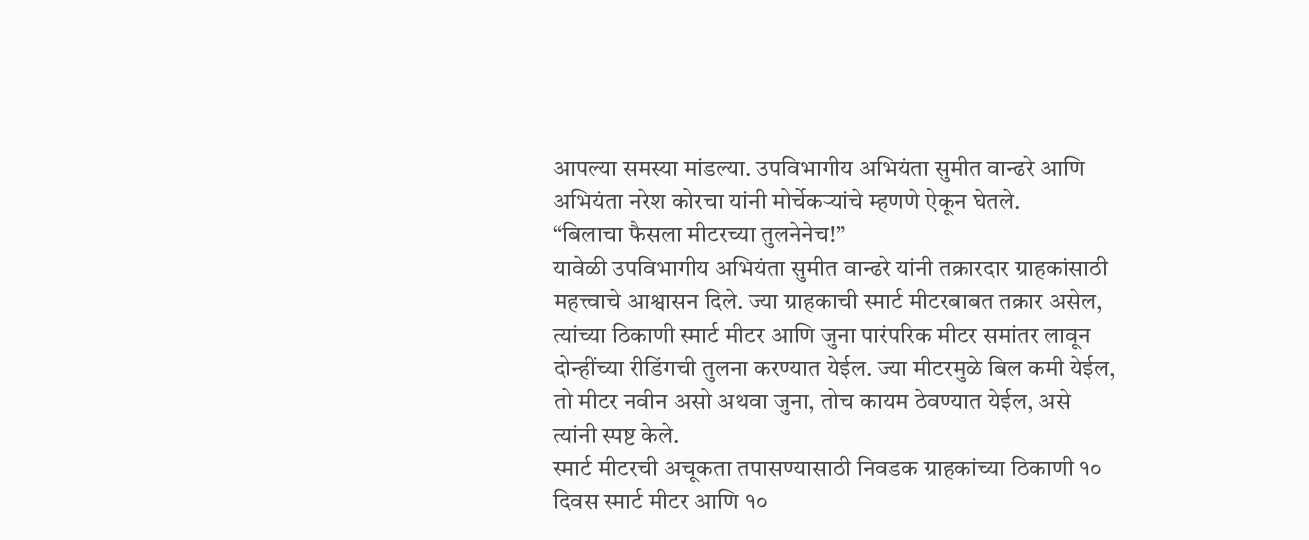आपल्या समस्या मांडल्या. उपविभागीय अभियंता सुमीत वान्ढरे आणि अभियंता नरेश कोरचा यांनी मोर्चेकऱ्यांचे म्हणणे ऐकून घेतले.
“बिलाचा फैसला मीटरच्या तुलनेनेच!”
यावेळी उपविभागीय अभियंता सुमीत वान्ढरे यांनी तक्रारदार ग्राहकांसाठी महत्त्वाचे आश्वासन दिले. ज्या ग्राहकाची स्मार्ट मीटरबाबत तक्रार असेल, त्यांच्या ठिकाणी स्मार्ट मीटर आणि जुना पारंपरिक मीटर समांतर लावून दोन्हींच्या रीडिंगची तुलना करण्यात येईल. ज्या मीटरमुळे बिल कमी येईल, तो मीटर नवीन असो अथवा जुना, तोच कायम ठेवण्यात येईल, असे त्यांनी स्पष्ट केले.
स्मार्ट मीटरची अचूकता तपासण्यासाठी निवडक ग्राहकांच्या ठिकाणी १० दिवस स्मार्ट मीटर आणि १०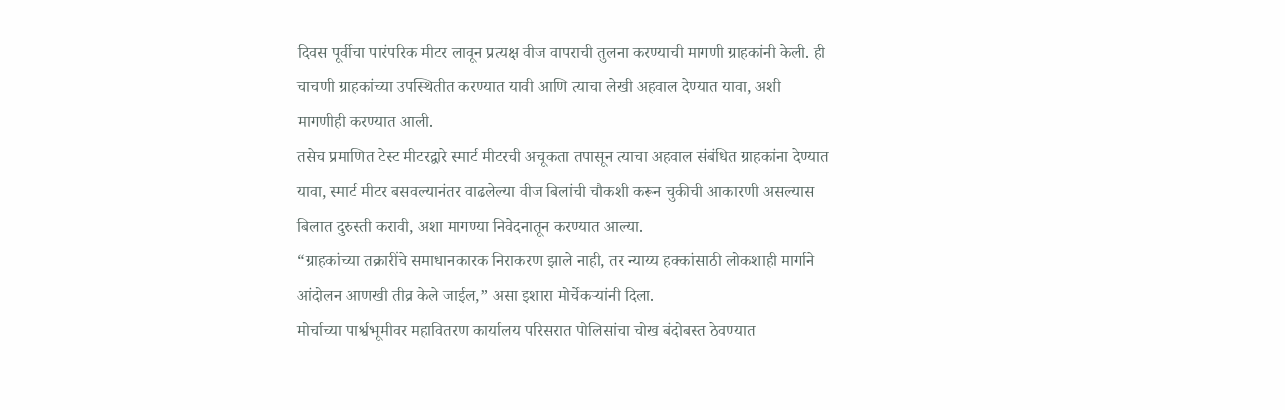दिवस पूर्वीचा पारंपरिक मीटर लावून प्रत्यक्ष वीज वापराची तुलना करण्याची मागणी ग्राहकांनी केली. ही चाचणी ग्राहकांच्या उपस्थितीत करण्यात यावी आणि त्याचा लेखी अहवाल देण्यात यावा, अशी मागणीही करण्यात आली.
तसेच प्रमाणित टेस्ट मीटरद्वारे स्मार्ट मीटरची अचूकता तपासून त्याचा अहवाल संबंधित ग्राहकांना देण्यात यावा, स्मार्ट मीटर बसवल्यानंतर वाढलेल्या वीज बिलांची चौकशी करून चुकीची आकारणी असल्यास बिलात दुरुस्ती करावी, अशा मागण्या निवेदनातून करण्यात आल्या.
“ग्राहकांच्या तक्रारींचे समाधानकारक निराकरण झाले नाही, तर न्याय्य हक्कांसाठी लोकशाही मार्गाने आंदोलन आणखी तीव्र केले जाईल,” असा इशारा मोर्चेकऱ्यांनी दिला.
मोर्चाच्या पार्श्वभूमीवर महावितरण कार्यालय परिसरात पोलिसांचा चोख बंदोबस्त ठेवण्यात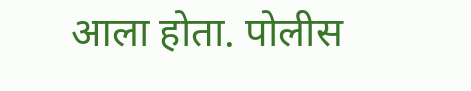आला होता. पोलीस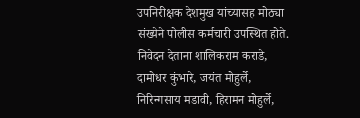उपनिरीक्षक देशमुख यांच्यासह मोठ्या संख्येने पोलीस कर्मचारी उपस्थित होते.
निवेदन देताना शालिकराम कराडे, दामोधर कुंभारे, जयंत मोहुर्ले, निरिन्गसाय मडावी, हिरामन मोहुर्ले,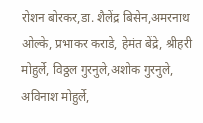रोशन बोरकर,डा. शैलेंद्र बिसेन,अमरनाथ ओल्के, प्रभाकर कराडे, हेमंत बेंद्रे, श्रीहरी मोहुर्ले, विठ्ठल गुरनुले,अशोक गुरनुले, अविनाश मोहुर्ले,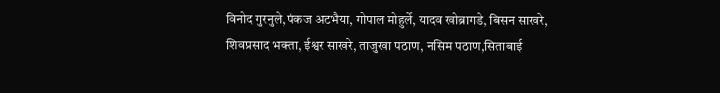विनोद गुरनुले,पंकज अटभैया, गोपाल मोहुर्ले, यादव खोब्रागडे, बिसन साखरे, शिवप्रसाद भक्ता, ईश्वर साखरे, ताजुखा पठाण, नसिम पठाण,सिताबाई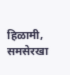हिळामी, समसेरखा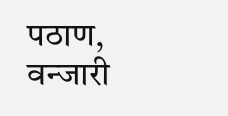पठाण, वन्जारी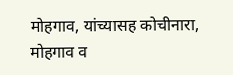मोहगाव, यांच्यासह कोचीनारा, मोहगाव व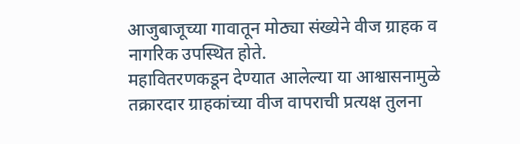आजुबाजूच्या गावातून मोठ्या संख्येने वीज ग्राहक व नागरिक उपस्थित होते.
महावितरणकडून देण्यात आलेल्या या आश्वासनामुळे तक्रारदार ग्राहकांच्या वीज वापराची प्रत्यक्ष तुलना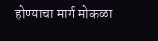होण्याचा मार्ग मोकळा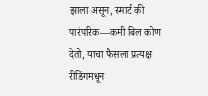झाला असून, स्मार्ट की पारंपरिक—कमी बिल कोण देतो, याचा फैसला प्रत्यक्ष रीडिंगमधून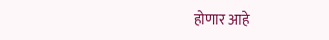होणार आहे